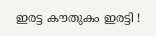ഇരട്ട കൗതുകം ഇരട്ടി !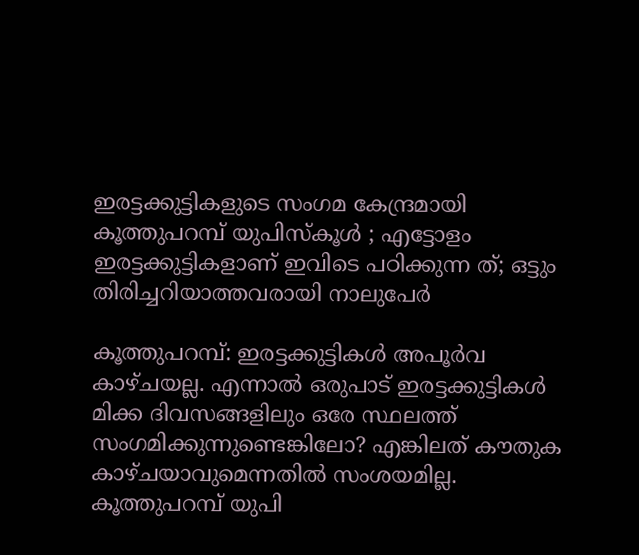ഇരട്ടക്കുട്ടികളുടെ സംഗമ കേന്ദ്രമായി കൂത്തുപറമ്പ് യുപിസ്കൂൾ ; എട്ടോളം ഇരട്ടക്കുട്ടികളാണ് ഇവിടെ പഠിക്കുന്ന ത്; ഒട്ടും തിരിച്ചറിയാത്തവരായി നാലുപേർ

കൂത്തുപറമ്പ്‌: ഇരട്ടക്കുട്ടികൾ അപൂർവ കാഴ്ചയല്ല. എന്നാൽ ഒരുപാട് ഇരട്ടക്കുട്ടികൾ മിക്ക ദിവസങ്ങളിലും ഒരേ സ്ഥലത്ത് സംഗമിക്കുന്നുണ്ടെങ്കിലോ? എങ്കിലത് കൗതുക കാഴ്ചയാവുമെന്നതിൽ സംശയമില്ല. കൂത്തുപറമ്പ്‌ യുപി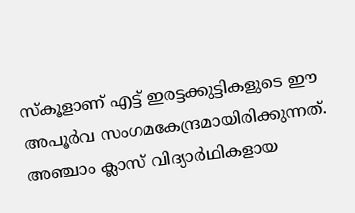സ്കൂളാണ് എട്ട് ഇരട്ടക്കുട്ടികളുടെ ഈ അപൂർവ സംഗമകേന്ദ്രമായിരിക്കുന്നത്. അഞ്ചാം ക്ലാസ് വിദ്യാർഥികളായ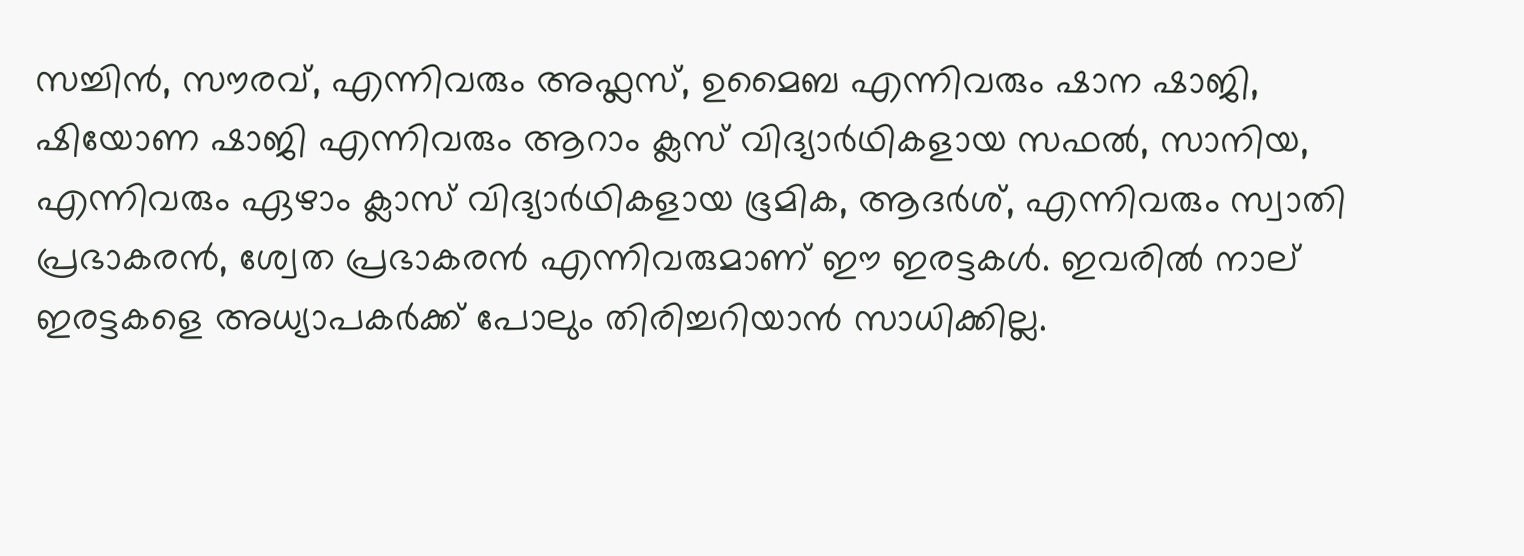സച്ചിൻ, സൗരവ്, എന്നിവരും അഫ്ലസ്, ഉമൈബ എന്നിവരും ഷാന ഷാജി, ഷിയോണ ഷാജി എന്നിവരും ആറാം ക്ലസ് വിദ്യാർഥികളായ സഫൽ, സാനിയ, എന്നിവരും ഏഴാം ക്ലാസ് വിദ്യാർഥികളായ ഭൂമിക, ആദർശ്, എന്നിവരും സ്വാതി പ്രഭാകരൻ, ശ്വേത പ്രഭാകരൻ എന്നിവരുമാണ് ഈ ഇരട്ടകൾ. ഇവരിൽ നാല് ഇരട്ടകളെ അധ്യാപകർക്ക് പോലും തിരിച്ചറിയാൻ സാധിക്കില്ല.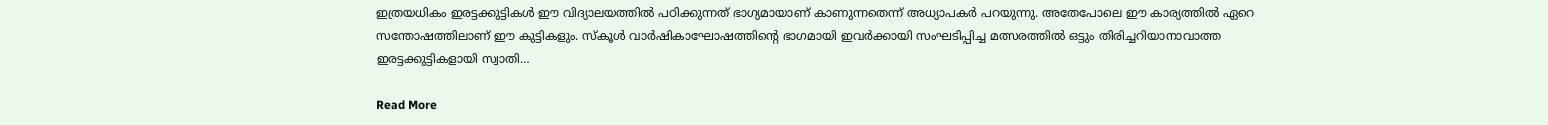ഇത്രയധികം ഇരട്ടക്കുട്ടികൾ ഈ വിദ്യാലയത്തിൽ പഠിക്കുന്നത് ഭാഗ്യമായാണ് കാണുന്നതെന്ന് അധ്യാപകർ പറയുന്നു. അതേപോലെ ഈ കാര്യത്തിൽ ഏറെ സന്തോഷത്തിലാണ് ഈ കുട്ടികളും. സ്കൂൾ വാർഷികാഘോഷത്തിന്‍റെ ഭാഗമായി ഇവർക്കായി സംഘടിപ്പിച്ച മത്സരത്തിൽ ഒട്ടും തിരിച്ചറിയാനാവാത്ത ഇരട്ടക്കുട്ടികളായി സ്വാതി…

Read More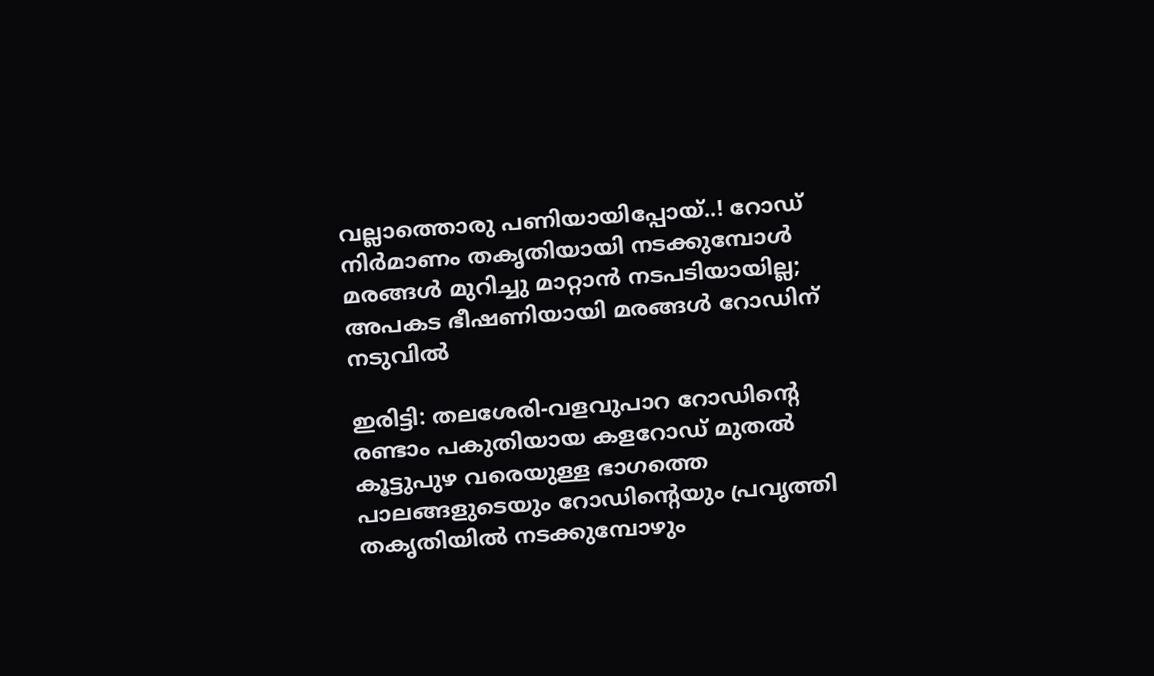വല്ലാത്തൊരു പണിയായിപ്പോയ്..! റോഡ് നിര്‍മാണം തകൃതിയായി നടക്കുമ്പോള്‍ മരങ്ങള്‍ മുറിച്ചു മാറ്റാൻ നടപടിയായില്ല; അപകട ഭീഷണിയായി മരങ്ങൾ റോഡിന് നടുവിൽ

ഇരിട്ടി: തലശേരി-വളവുപാറ റോഡിന്‍റെ രണ്ടാം പകുതിയായ കളറോഡ് മുതല്‍ കൂട്ടുപുഴ വരെയുള്ള ഭാഗത്തെ പാലങ്ങളുടെയും റോഡിന്‍റെയും പ്രവൃത്തി  തകൃതിയില്‍ നടക്കുമ്പോഴും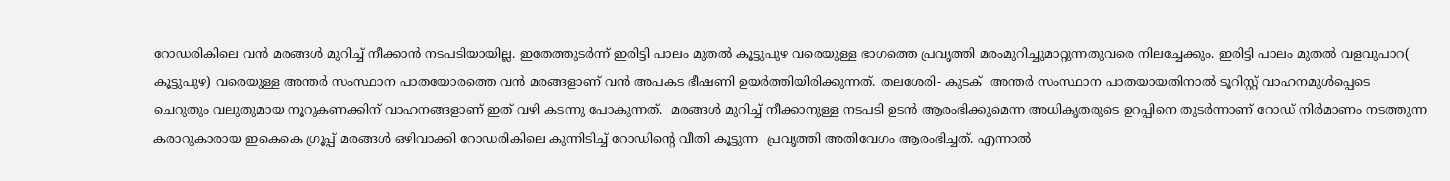റോഡരികിലെ വന്‍ മരങ്ങള്‍ മുറിച്ച് നീക്കാന്‍ നടപടിയായില്ല. ഇതേത്തുടര്‍ന്ന് ഇരിട്ടി പാലം മുതല്‍ കൂട്ടുപുഴ വരെയുള്ള ഭാഗത്തെ പ്രവൃത്തി മരംമുറിച്ചുമാറ്റുന്നതുവരെ നിലച്ചേക്കും. ഇരിട്ടി പാലം മുതല്‍ വളവുപാറ( കൂട്ടുപുഴ) വരെയുള്ള അന്തര്‍ സംസ്ഥാന പാതയോരത്തെ വന്‍ മരങ്ങളാണ് വന്‍ അപകട ഭീഷണി ഉയര്‍ത്തിയിരിക്കുന്നത്. തലശേരി- കുടക്  അന്തര്‍ സംസ്ഥാന പാതയായതിനാല്‍ ടൂറിസ്റ്റ് വാഹനമുള്‍പ്പെടെ ചെറുതും വലുതുമായ നൂറുകണക്കിന് വാഹനങ്ങളാണ് ഇത് വഴി കടന്നു പോകുന്നത്.  മരങ്ങള്‍ മുറിച്ച് നീക്കാനുള്ള നടപടി ഉടന്‍ ആരംഭിക്കുമെന്ന അധികൃതരുടെ ഉറപ്പിനെ തുടര്‍ന്നാണ് റോഡ് നിര്‍മാണം നടത്തുന്ന കരാറുകാരായ ഇകെകെ ഗ്രൂപ്പ് മരങ്ങള്‍ ഒഴിവാക്കി റോഡരികിലെ കുന്നിടിച്ച് റോഡിന്‍റെ വീതി കൂട്ടുന്ന  പ്രവൃത്തി അതിവേഗം ആരംഭിച്ചത്. എന്നാല്‍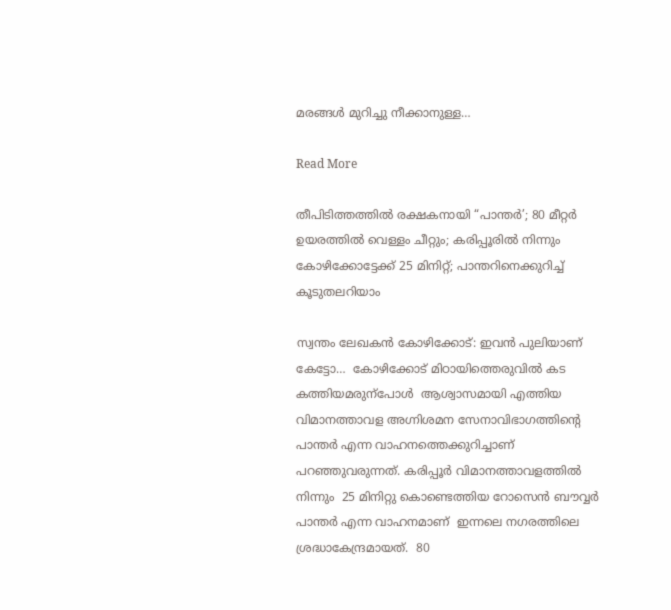മരങ്ങള്‍ മുറിച്ചു നീക്കാനുള്ള…

Read More

തീപിടിത്തത്തിൽ രക്ഷകനായി “പാന്തർ’; 80 മീറ്റർ ഉയരത്തിൽ വെള്ളം ചീറ്റും; കരിപ്പൂരിൽ നിന്നും കോഴിക്കോട്ടേക്ക് 25 മിനിറ്റ്; പാന്തറിനെക്കുറിച്ച് കൂടുതലറിയാം

സ്വന്തം ലേഖകൻ കോഴിക്കോട്: ഇവൻ പുലിയാണ് കേട്ടോ…  കോഴിക്കോട് മിഠായിത്തെരുവിൽ കട കത്തിയമരുന്പോൾ  ആശ്വാസമായി എത്തിയ വിമാനത്താവള അഗ്നിശമന സേനാവിഭാഗത്തിന്‍റെ പാന്തർ എന്ന വാഹനത്തെക്കുറിച്ചാണ് പറഞ്ഞുവരുന്നത്. കരിപ്പൂർ വിമാനത്താവളത്തിൽ നിന്നും  25 മിനിറ്റു കൊണ്ടെത്തിയ റോസെൻ ബൗവ്വർ പാന്തർ എന്ന വാഹനമാണ്  ഇന്നലെ നഗരത്തിലെ ശ്രദ്ധാകേന്ദ്രമായത്.  80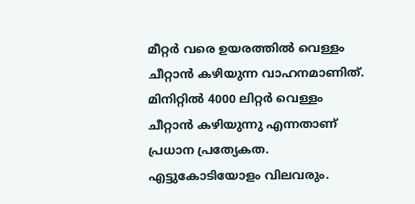മീറ്റർ വരെ ഉയരത്തിൽ വെള്ളം ചീറ്റാൻ കഴിയുന്ന വാഹനമാണിത്. മിനിറ്റിൽ 4000 ലിറ്റർ വെള്ളം ചീറ്റാൻ കഴിയുന്നു എന്നതാണ് പ്രധാന പ്രത്യേകത. എട്ടുകോടിയോളം വിലവരും.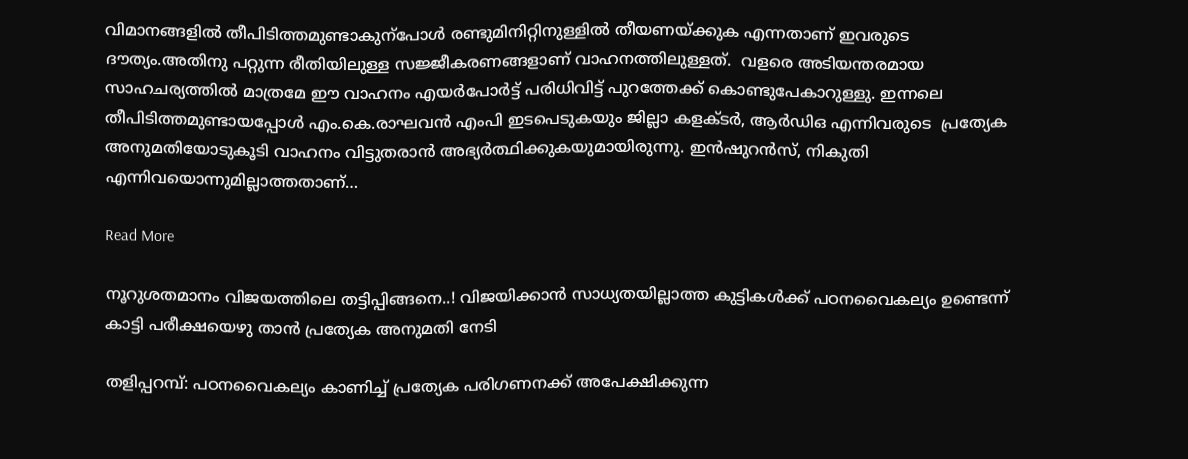വിമാനങ്ങളിൽ തീപിടിത്തമുണ്ടാകുന്പോൾ രണ്ടുമിനിറ്റിനുള്ളിൽ തീയണയ്ക്കുക എന്നതാണ് ഇവരുടെ ദൗത്യം.അതിനു പറ്റുന്ന രീതിയിലുള്ള സജ്ജീകരണങ്ങളാണ് വാഹനത്തിലുള്ളത്.  വളരെ അടിയന്തരമായ സാഹചര്യത്തിൽ മാത്രമേ ഈ വാഹനം എയർപോർട്ട് പരിധിവിട്ട് പുറത്തേക്ക് കൊണ്ടുപേകാറുള്ളു. ഇന്നലെ തീപിടിത്തമുണ്ടായപ്പോൾ എം.കെ.രാഘവൻ എംപി ഇടപെടുകയും ജില്ലാ കളക്ടർ, ആർഡിഒ എന്നിവരുടെ  പ്രത്യേക അനുമതിയോടുകൂടി വാഹനം വിട്ടുതരാൻ അഭ്യർത്ഥിക്കുകയുമായിരുന്നു. ഇൻഷുറൻസ്, നികുതി എന്നിവയൊന്നുമില്ലാത്തതാണ്…

Read More

നൂറുശതമാനം വിജയത്തിലെ തട്ടിപ്പിങ്ങനെ..! വിജയിക്കാൻ സാധ്യതയില്ലാത്ത കുട്ടികൾക്ക് പഠനവൈകല്യം ഉണ്ടെന്ന് കാട്ടി പരീക്ഷ‍യെഴു താൻ പ്രത്യേക അനുമതി നേടി

തളിപ്പറമ്പ്‌: പഠനവൈകല്യം കാണിച്ച് പ്രത്യേക പരിഗണനക്ക് അപേക്ഷിക്കുന്ന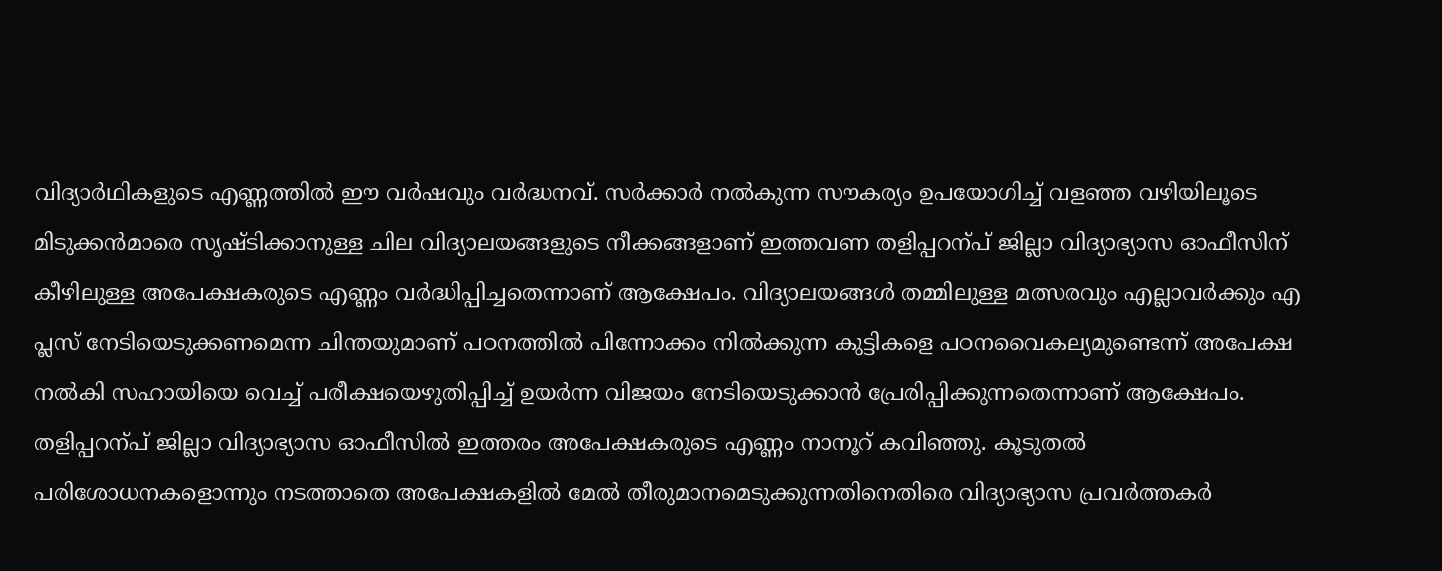വിദ്യാർഥികളുടെ എണ്ണത്തിൽ ഈ വർഷവും വർദ്ധനവ്. സർക്കാർ നൽകുന്ന സൗകര്യം ഉപയോഗിച്ച് വളഞ്ഞ വഴിയിലൂടെ മിടുക്കൻമാരെ സൃഷ്ടിക്കാനുള്ള ചില വിദ്യാലയങ്ങളുടെ നീക്കങ്ങളാണ് ഇത്തവണ തളിപ്പറന്പ് ജില്ലാ വിദ്യാഭ്യാസ ഓഫീസിന് കീഴിലുള്ള അപേക്ഷകരുടെ എണ്ണം വർദ്ധിപ്പിച്ചതെന്നാണ് ആക്ഷേപം. വിദ്യാലയങ്ങൾ തമ്മിലുള്ള മത്സരവും എല്ലാവർക്കും എ പ്ലസ് നേടിയെടുക്കണമെന്ന ചിന്തയുമാണ് പഠനത്തിൽ പിന്നോക്കം നിൽക്കുന്ന കുട്ടികളെ പഠനവൈകല്യമുണ്ടെന്ന് അപേക്ഷ നൽകി സഹായിയെ വെച്ച് പരീക്ഷയെഴുതിപ്പിച്ച് ഉയർന്ന വിജയം നേടിയെടുക്കാൻ പ്രേരിപ്പിക്കുന്നതെന്നാണ് ആക്ഷേപം. തളിപ്പറന്പ് ജില്ലാ വിദ്യാഭ്യാസ ഓഫീസിൽ ഇത്തരം അപേക്ഷകരുടെ എണ്ണം നാനൂറ് കവിഞ്ഞു. കൂടുതൽ പരിശോധനകളൊന്നും നടത്താതെ അപേക്ഷകളിൽ മേൽ തീരുമാനമെടുക്കുന്നതിനെതിരെ വിദ്യാഭ്യാസ പ്രവർത്തകർ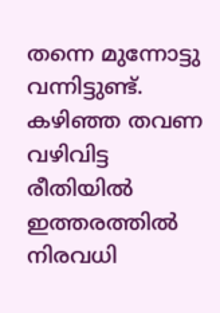തന്നെ മുന്നോട്ടു വന്നിട്ടുണ്ട്. കഴിഞ്ഞ തവണ വഴിവിട്ട രീതിയിൽ ഇത്തരത്തിൽ നിരവധി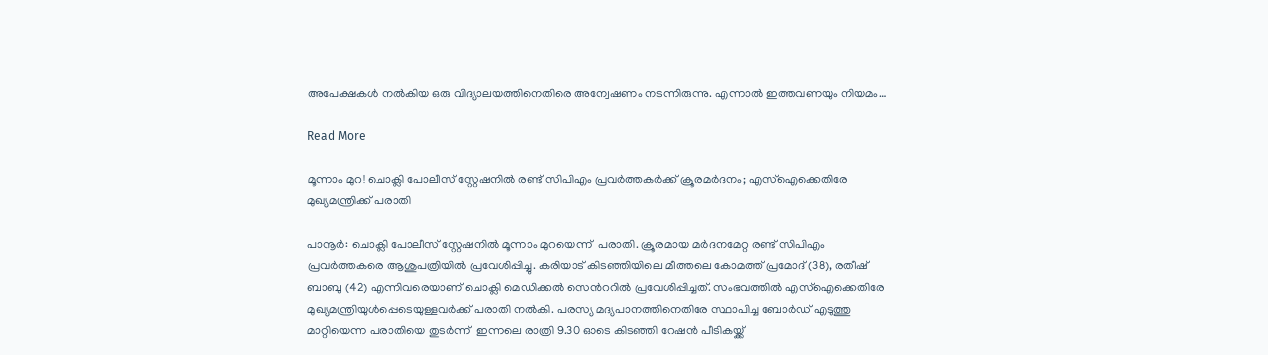അപേക്ഷകൾ നൽകിയ ഒരു വിദ്യാലയത്തിനെതിരെ അന്വേഷണം നടന്നിരുന്നു. എന്നാൽ ഇത്തവണയും നിയമം…

Read More

മൂന്നാം മുറ! ചൊക്ലി പോലീസ് സ്റ്റേഷനിൽ രണ്ട് സിപിഎം പ്രവർത്തകർക്ക് ക്രൂരമർദനം; എസ്ഐക്കെതിരേ മുഖ്യമന്ത്രിക്ക് പരാതി

പാനൂർ: ചൊക്ലി പോലീസ് സ്റ്റേഷനിൽ മൂന്നാം മുറയെന്ന്  പരാതി. ക്രൂരമായ മർദനമേറ്റ രണ്ട് സിപിഎം പ്രവർത്തകരെ ആശുപത്രിയിൽ പ്രവേശിപ്പിച്ചു. കരിയാട് കിടഞ്ഞിയിലെ മീത്തലെ കോമത്ത് പ്രമോദ് (38), രതീഷ് ബാബു (42) എന്നിവരെയാണ് ചൊക്ലി മെഡിക്കൽ സെന്‍ററിൽ പ്രവേശിപ്പിച്ചത്. സംഭവത്തിൽ എസ്ഐക്കെതിരേ മുഖ്യമന്ത്രിയുൾപ്പെടെയുള്ളവർക്ക് പരാതി നൽകി. പരസ്യ മദ്യപാനത്തിനെതിരേ സ്ഥാപിച്ച ബോർഡ് എടുത്തു മാറ്റിയെന്ന പരാതിയെ തുടർന്ന്  ഇന്നലെ രാത്രി 9.30 ഓടെ കിടഞ്ഞി റേഷൻ പീടികയ്ക്ക്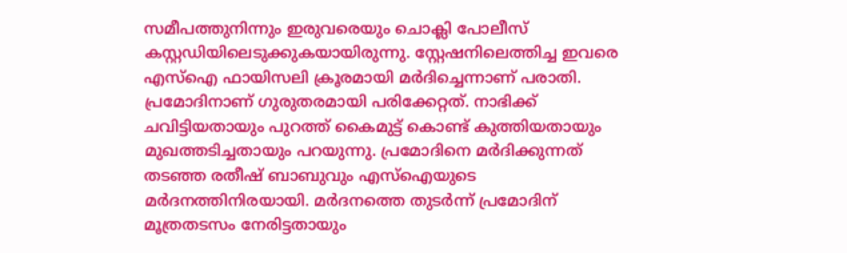സമീപത്തുനിന്നും ഇരുവരെയും ചൊക്ലി പോലീസ് കസ്റ്റഡിയിലെടുക്കുകയായിരുന്നു. സ്റ്റേഷനിലെത്തിച്ച ഇവരെ എസ്ഐ ഫായിസലി ക്രൂരമായി മർദിച്ചെന്നാണ് പരാതി.  പ്രമോദിനാണ് ഗുരുതരമായി പരിക്കേറ്റത്. നാഭിക്ക് ചവിട്ടിയതായും പുറത്ത് കൈമുട്ട് കൊണ്ട് കുത്തിയതായും മുഖത്തടിച്ചതായും പറയുന്നു. പ്രമോദിനെ മർദിക്കുന്നത് തടഞ്ഞ രതീഷ് ബാബുവും എസ്ഐയുടെ മർദനത്തിനിരയായി. മർ‌ദനത്തെ തുടർന്ന് പ്രമോദിന്  മൂത്രതടസം നേരിട്ടതായും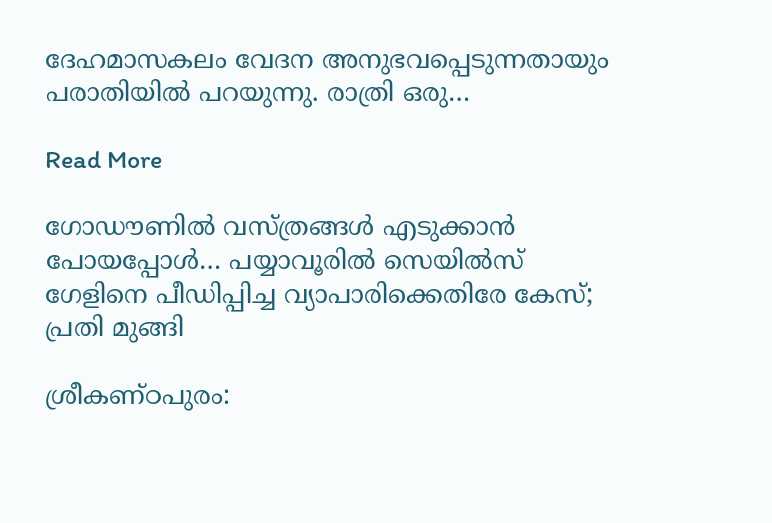ദേഹമാസകലം വേദന അനുഭവപ്പെടുന്നതായും പരാതിയിൽ പറയുന്നു. രാത്രി ഒരു…

Read More

ഗോഡൗണില്‍ വസ്ത്രങ്ങള്‍ എടുക്കാന്‍ പോയപ്പോള്‍… പയ്യാവൂരില്‍ സെയില്‍സ് ഗേളിനെ പീഡിപ്പിച്ച വ്യാപാരിക്കെതിരേ കേസ്; പ്രതി മുങ്ങി

ശ്രീകണ്ഠപുരം: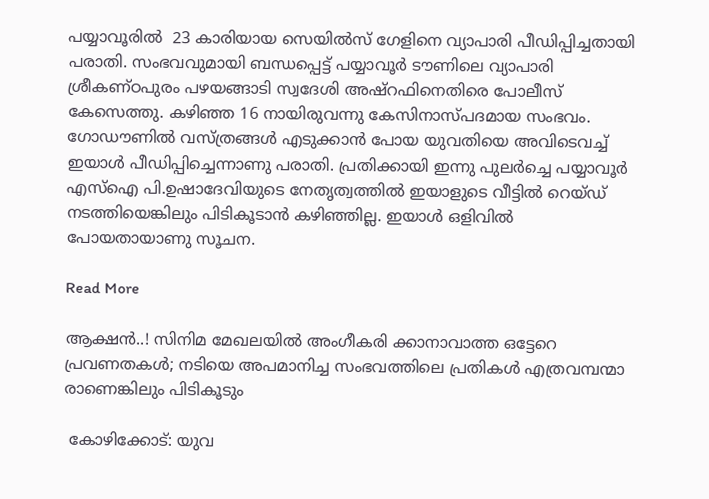പയ്യാവൂരില്‍  23 കാരിയായ സെയില്‍സ് ഗേളിനെ വ്യാപാരി പീഡിപ്പിച്ചതായി പരാതി. സംഭവവുമായി ബന്ധപ്പെട്ട് പയ്യാവൂര്‍ ടൗണിലെ വ്യാപാരി ശ്രീകണ്ഠപുരം പഴയങ്ങാടി സ്വദേശി അഷ്‌റഫിനെതിരെ പോലീസ് കേസെത്തു. കഴിഞ്ഞ 16 നായിരുവന്നു കേസിനാസ്പദമായ സംഭവം. ഗോഡൗണില്‍ വസ്ത്രങ്ങള്‍ എടുക്കാന്‍ പോയ യുവതിയെ അവിടെവച്ച് ഇയാള്‍ പീഡിപ്പിച്ചെന്നാണു പരാതി. പ്രതിക്കായി ഇന്നു പുലര്‍ച്ചെ പയ്യാവൂര്‍ എസ്‌ഐ പി.ഉഷാദേവിയുടെ നേതൃത്വത്തില്‍ ഇയാളുടെ വീട്ടില്‍ റെയ്ഡ് നടത്തിയെങ്കിലും പിടികൂടാന്‍ കഴിഞ്ഞില്ല. ഇയാള്‍ ഒളിവില്‍ പോയതായാണു സൂചന.

Read More

ആക്ഷൻ..! സിനിമ മേഖലയില്‍ അംഗീകരി ക്കാനാവാത്ത ഒട്ടേറെ പ്രവണതകൾ; നടിയെ അപമാനിച്ച സംഭവത്തിലെ പ്രതികള്‍ എത്രവമ്പന്മാ രാണെങ്കിലും പിടികൂടും

 കോഴിക്കോട്: യുവ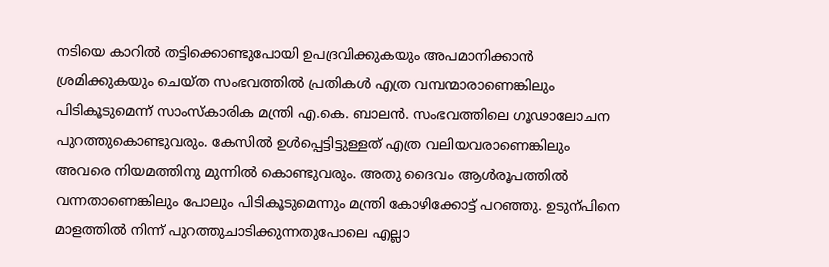നടിയെ കാറില്‍ തട്ടിക്കൊണ്ടുപോയി ഉപദ്രവിക്കുകയും അപമാനിക്കാന്‍ ശ്രമിക്കുകയും ചെയ്ത സംഭവത്തില്‍ പ്രതികള്‍ എത്ര വമ്പന്മാരാണെങ്കിലും പിടികൂടുമെന്ന് സാംസ്‌കാരിക മന്ത്രി എ.കെ. ബാലന്‍. സംഭവത്തിലെ ഗൂഢാലോചന പുറത്തുകൊണ്ടുവരും. കേസില്‍ ഉള്‍പ്പെട്ടിട്ടുള്ളത് എത്ര വലിയവരാണെങ്കിലും അവരെ നിയമത്തിനു മുന്നില്‍ കൊണ്ടുവരും. അതു ദൈവം ആള്‍രൂപത്തില്‍ വന്നതാണെങ്കിലും പോലും പിടികൂടുമെന്നും മന്ത്രി കോഴിക്കോട്ട് പറഞ്ഞു. ഉടുന്പിനെ മാളത്തില്‍ നിന്ന് പുറത്തുചാടിക്കുന്നതുപോലെ എല്ലാ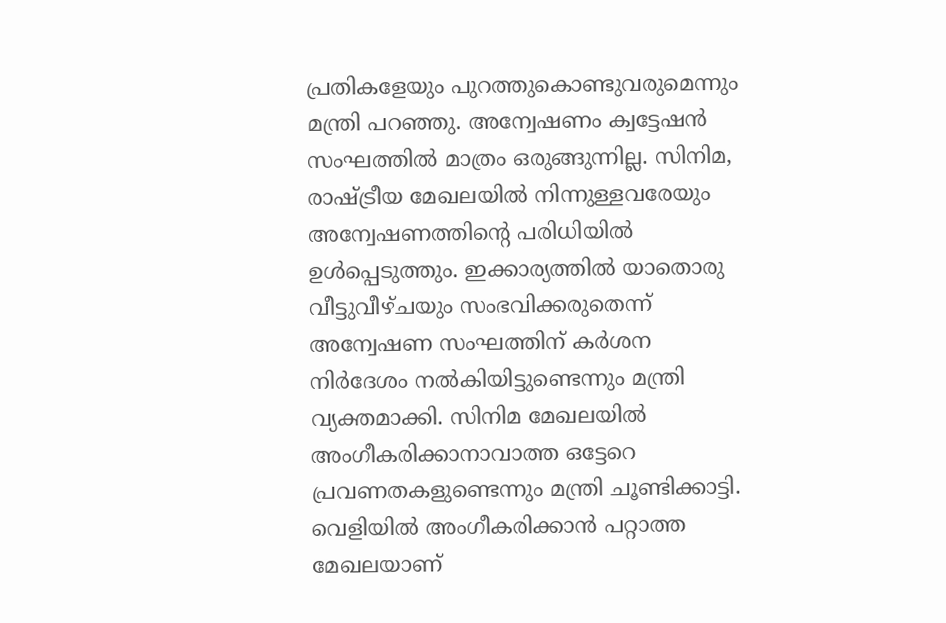പ്രതികളേയും പുറത്തുകൊണ്ടുവരുമെന്നും മന്ത്രി പറഞ്ഞു. അന്വേഷണം ക്വട്ടേഷന്‍ സംഘത്തില്‍ മാത്രം ഒരുങ്ങുന്നില്ല. സിനിമ, രാഷ്ട്രീയ മേഖലയില്‍ നിന്നുള്ളവരേയും അന്വേഷണത്തിന്റെ പരിധിയില്‍ ഉള്‍പ്പെടുത്തും. ഇക്കാര്യത്തില്‍ യാതൊരു വീട്ടുവീഴ്ചയും സംഭവിക്കരുതെന്ന് അന്വേഷണ സംഘത്തിന് കര്‍ശന നിര്‍ദേശം നല്‍കിയിട്ടുണ്ടെന്നും മന്ത്രി വ്യക്തമാക്കി. സിനിമ മേഖലയില്‍ അംഗീകരിക്കാനാവാത്ത ഒട്ടേറെ പ്രവണതകളുണ്ടെന്നും മന്ത്രി ചൂണ്ടിക്കാട്ടി. വെളിയില്‍ അംഗീകരിക്കാന്‍ പറ്റാത്ത മേഖലയാണ്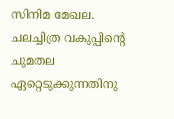സിനിമ മേഖല. ചലച്ചിത്ര വകുപ്പിന്‍റെ ചുമതല ഏറ്റെടുക്കുന്നതിനു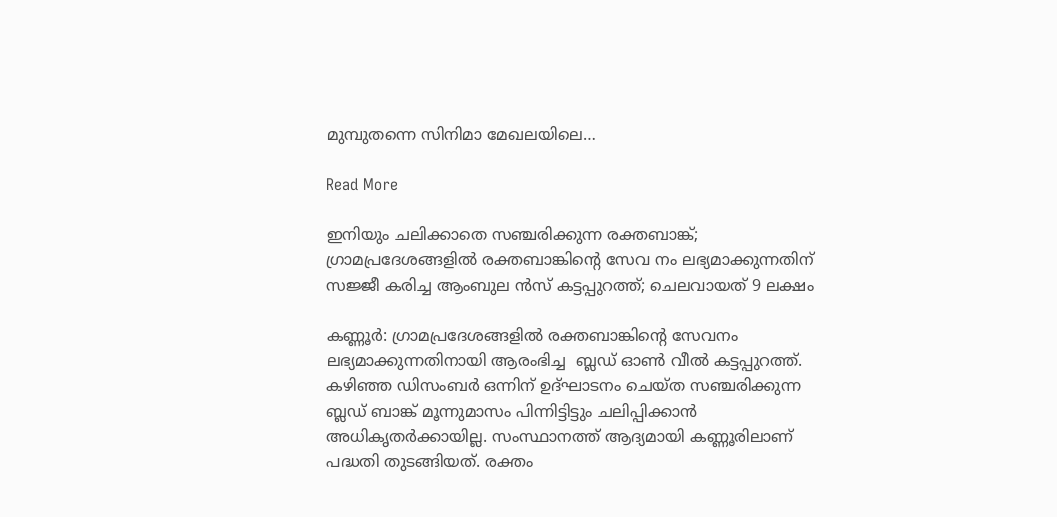മുമ്പുതന്നെ സിനിമാ മേഖലയിലെ…

Read More

ഇനിയും ചലിക്കാതെ സഞ്ചരിക്കുന്ന രക്തബാങ്ക്; ഗ്രാമപ്രദേശങ്ങളിൽ രക്തബാങ്കിന്‍റെ സേവ നം ലഭ്യമാക്കുന്നതിന് സജ്ജീ കരിച്ച ആംബുല ൻസ് കട്ടപ്പുറത്ത്; ചെലവായത് 9 ലക്ഷം

കണ്ണൂർ: ഗ്രാമപ്രദേശങ്ങളിൽ രക്തബാങ്കിന്‍റെ സേവനം ലഭ്യമാക്കുന്നതിനായി ആരംഭിച്ച  ബ്ലഡ് ഓൺ വീൽ കട്ടപ്പുറത്ത്.  കഴിഞ്ഞ ഡിസംബർ ഒന്നിന് ഉദ്ഘാടനം ചെയ്ത സഞ്ചരിക്കുന്ന ബ്ലഡ് ബാങ്ക് മൂന്നുമാസം പിന്നിട്ടിട്ടും ചലിപ്പിക്കാൻ അധികൃതർക്കായില്ല. സംസ്ഥാനത്ത് ആദ്യമായി കണ്ണൂരിലാണ് പദ്ധതി തുടങ്ങിയത്. രക്തം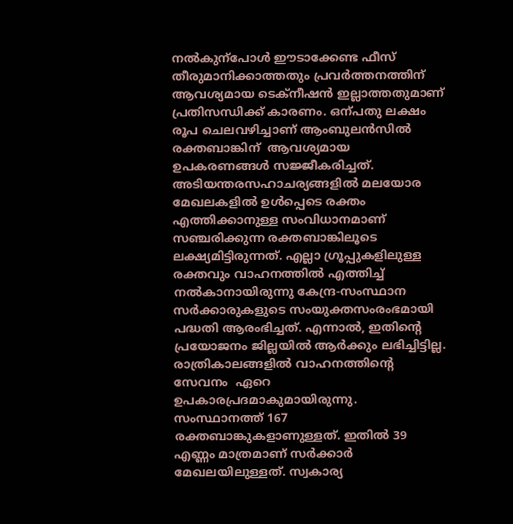നൽകുന്പോൾ ഈടാക്കേണ്ട ഫീസ് തീരുമാനിക്കാത്തതും പ്രവർത്തനത്തിന് ആവശ്യമായ ടെക്നീഷൻ ഇല്ലാത്തതുമാണ് പ്രതിസന്ധിക്ക് കാരണം. ഒന്പതു ലക്ഷം രൂപ ചെലവഴിച്ചാണ് ആംബുലൻസിൽ രക്തബാങ്കിന്  ആവശ്യമായ  ഉപകരണങ്ങൾ സജ്ജീകരിച്ചത്. അടിയന്തരസഹാചര്യങ്ങളിൽ മലയോര മേഖലകളിൽ ഉൾപ്പെടെ രക്തം എത്തിക്കാനുള്ള സംവിധാനമാണ് സഞ്ചരിക്കുന്ന രക്തബാങ്കിലൂടെ ലക്ഷ്യമിട്ടിരുന്നത്. എല്ലാ ഗ്രൂപ്പുകളിലുള്ള രക്തവും വാഹനത്തിൽ എത്തിച്ച് നൽകാനായിരുന്നു കേന്ദ്ര-സംസ്ഥാന സർക്കാരുകളുടെ സംയുക്തസംരംഭമായി  പദ്ധതി ആരംഭിച്ചത്. എന്നാൽ, ഇതിന്‍റെ പ്രയോജനം ജില്ലയിൽ ആർക്കും ലഭിച്ചിട്ടില്ല. രാത്രികാലങ്ങളിൽ വാഹനത്തിന്‍റെ സേവനം  ഏറെ ഉപകാരപ്രദമാകുമായിരുന്നു. സംസ്ഥാനത്ത് 167 രക്തബാങ്കുകളാണുള്ളത്. ഇതിൽ 39 എണ്ണം മാത്രമാണ് സർക്കാർ മേഖലയിലുള്ളത്. സ്വകാര്യ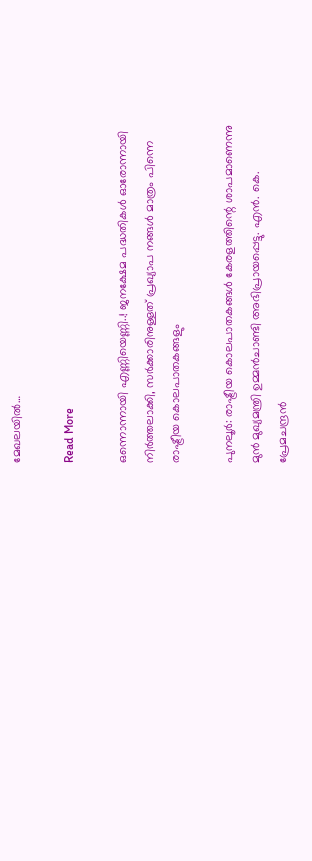മേഖലയിൽ…

Read More

ഒന്നൊന്നായി എണ്ണിയെണ്ണി..! ജനക്ഷേമ പദ്ധതികൾ ഓരോന്നായി നിർത്തലാക്കി, സർക്കാരിനുള്ളത് പ്രഖ്യാപ നങ്ങൾ മാത്രം പിന്നെ രാഷ്ട്രീയ കൊലപാതകങ്ങളും

പുനലൂര്‍: രാഷ്ട്രീയ കൊലപാതകങ്ങള്‍ കേരളത്തിന്റെ ശാപമാണെന്നു മുന്‍ മുഖ്യമന്ത്രി ഉമ്മന്‍ചാണ്ടി അഭിപ്രായപ്പെട്ടു. എന്‍. കെ. പ്രേമചന്ദ്രന്‍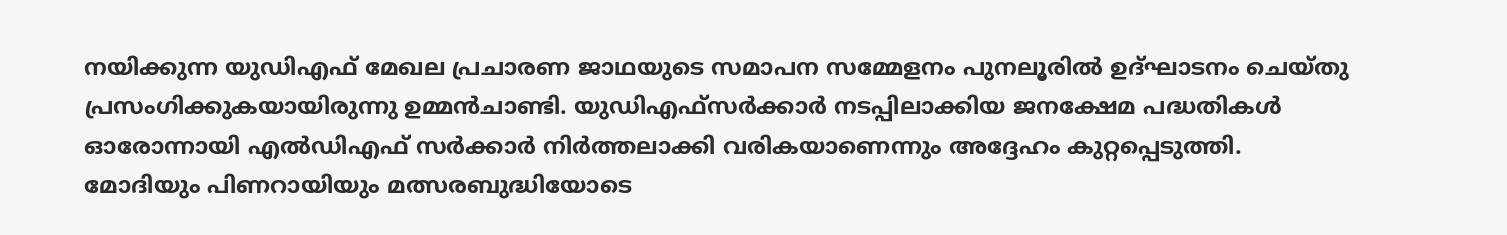നയിക്കുന്ന യുഡിഎഫ് മേഖല പ്രചാരണ ജാഥയുടെ സമാപന സമ്മേളനം പുനലൂരില്‍ ഉദ്ഘാടനം ചെയ്തു പ്രസംഗിക്കുകയായിരുന്നു ഉമ്മന്‍ചാണ്ടി. യുഡിഎഫ്‌സര്‍ക്കാര്‍ നടപ്പിലാക്കിയ ജനക്ഷേമ പദ്ധതികള്‍ ഓരോന്നായി എല്‍ഡിഎഫ് സര്‍ക്കാര്‍ നിര്‍ത്തലാക്കി വരികയാണെന്നും അദ്ദേഹം കുറ്റപ്പെടുത്തി. മോദിയും പിണറായിയും മത്സരബുദ്ധിയോടെ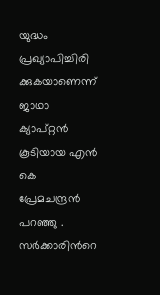യുദ്ധം പ്രഖ്യാപിച്ചിരി ക്കുകയാണെന്ന് ജാഥാ ക്യാപ്റ്റന്‍ കൂടിയായ എന്‍ കെ പ്രേമചന്ദ്രന്‍ പറഞ്ഞു . സര്‍ക്കാരിന്‍റെ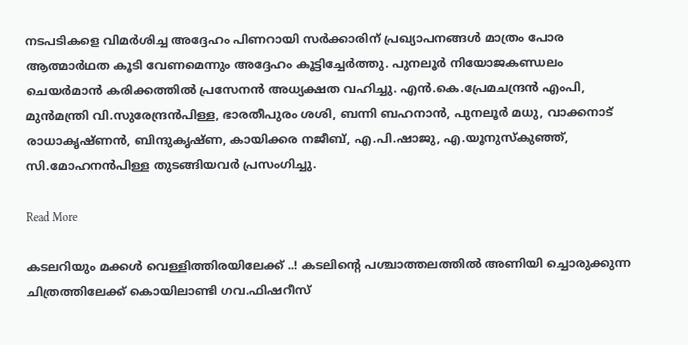നടപടികളെ വിമര്‍ശിച്ച അദ്ദേഹം പിണറായി സര്‍ക്കാരിന് പ്രഖ്യാപനങ്ങള്‍ മാത്രം പോര ആത്മാര്‍ഥത കൂടി വേണമെന്നും അദ്ദേഹം കൂട്ടിച്ചേര്‍ത്തു. പുനലൂര്‍ നിയോജകണ്ഡലം ചെയര്‍മാന്‍ കരിക്കത്തില്‍ പ്രസേനന്‍ അധ്യക്ഷത വഹിച്ചു. എന്‍.കെ.പ്രേമചന്ദ്രന്‍ എംപി, മുന്‍മന്ത്രി വി.സുരേന്ദ്രന്‍പിള്ള, ഭാരതീപുരം ശശി, ബന്നി ബഹനാന്‍, പുനലൂര്‍ മധു, വാക്കനാട് രാധാകൃഷ്ണന്‍, ബിന്ദുകൃഷ്ണ, കായിക്കര നജീബ്, എ.പി.ഷാജു, എ.യൂനുസ്‌കുഞ്ഞ്, സി.മോഹനന്‍പിള്ള തുടങ്ങിയവര്‍ പ്രസംഗിച്ചു.

Read More

കടലറിയും മക്കൾ വെള്ളിത്തിരയിലേക്ക് ..! കടലിന്‍റെ പശ്ചാത്തലത്തിൽ അണിയി ച്ചൊരുക്കുന്ന ചിത്രത്തിലേക്ക് കൊയിലാണ്ടി ഗവ.ഫിഷറീസ്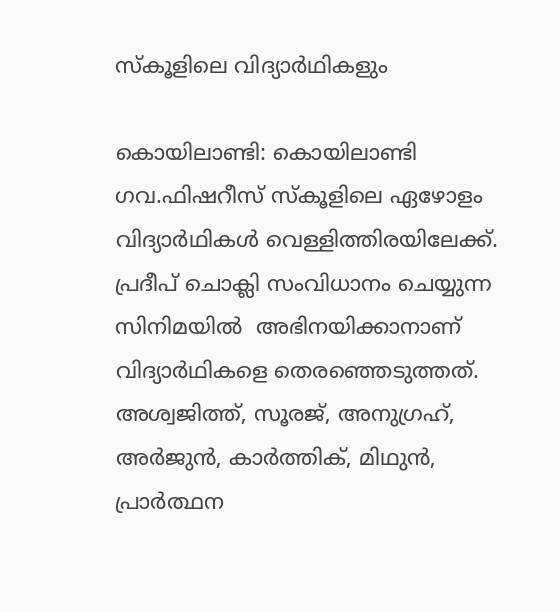സ്കൂളിലെ വിദ്യാർഥികളും

കൊയിലാണ്ടി: കൊയിലാണ്ടി ഗവ.ഫിഷറീസ് സ്കൂളിലെ ഏഴോളം വിദ്യാർഥികൾ വെള്ളിത്തിരയിലേക്ക്.  പ്രദീപ് ചൊക്ലി സംവിധാനം ചെയ്യുന്ന സിനിമയിൽ  അഭിനയിക്കാനാണ് വിദ്യാർഥികളെ തെരഞ്ഞെടുത്തത്. അശ്വജിത്ത്, സൂരജ്, അനുഗ്രഹ്, അർജുൻ, കാർത്തിക്, മിഥുൻ, പ്രാർത്ഥന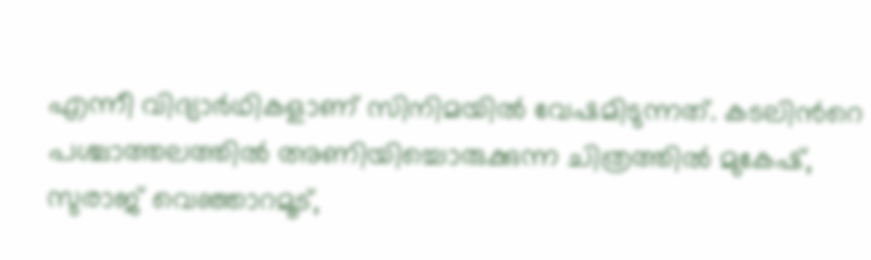എന്നീ വിദ്യാർഥികളാണ് സിനിമയിൽ വേഷമിടുന്നത്. കടലിന്‍റെ പശ്ചാത്തലത്തിൽ അണിയിച്ചൊരുക്കുന്ന ചിത്രത്തിൽ മുകേഷ്, സുരാജ് വെഞ്ഞാറമൂട്,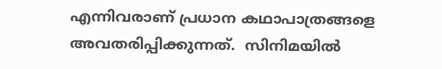എന്നിവരാണ് പ്രധാന കഥാപാത്രങ്ങളെ അവതരിപ്പിക്കുന്നത്.  സിനിമയിൽ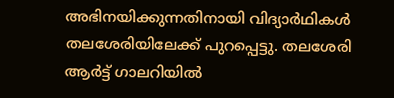അഭിനയിക്കുന്നതിനായി വിദ്യാർഥികൾ തലശേരിയിലേക്ക് പുറപ്പെട്ടു. തലശേരി ആർട്ട് ഗാലറിയിൽ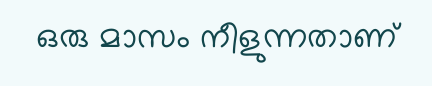ഒരു മാസം നീളുന്നതാണ്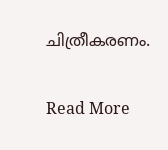ചിത്രീകരണം.

Read More